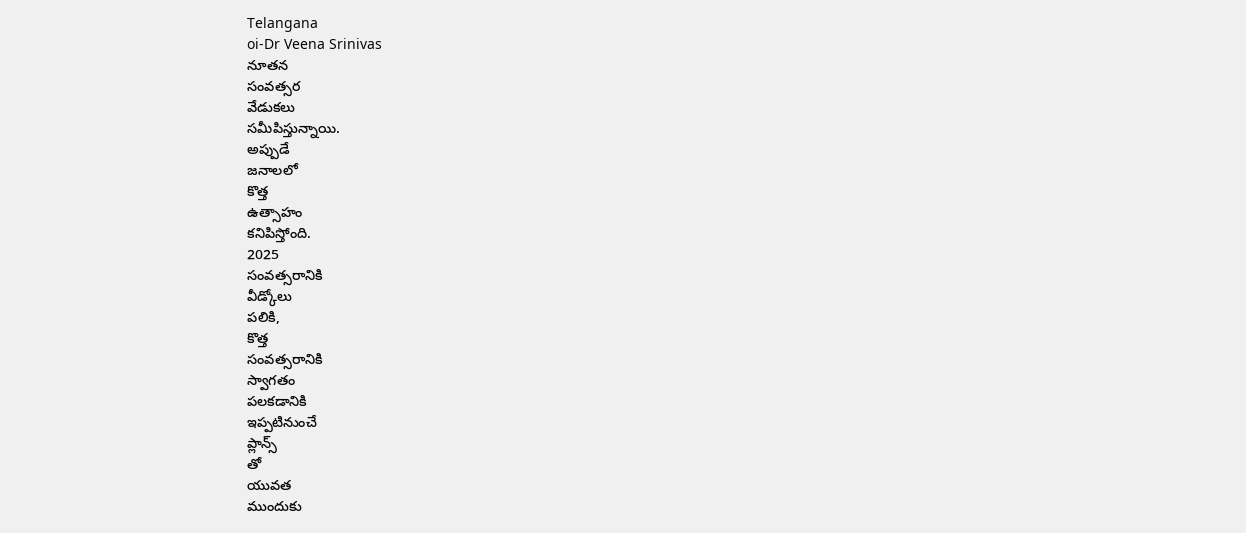Telangana
oi-Dr Veena Srinivas
నూతన
సంవత్సర
వేడుకలు
సమీపిస్తున్నాయి.
అప్పుడే
జనాలలో
కొత్త
ఉత్సాహం
కనిపిస్తోంది.
2025
సంవత్సరానికి
వీడ్కోలు
పలికి,
కొత్త
సంవత్సరానికి
స్వాగతం
పలకడానికి
ఇప్పటినుంచే
ప్లాన్స్
తో
యువత
ముందుకు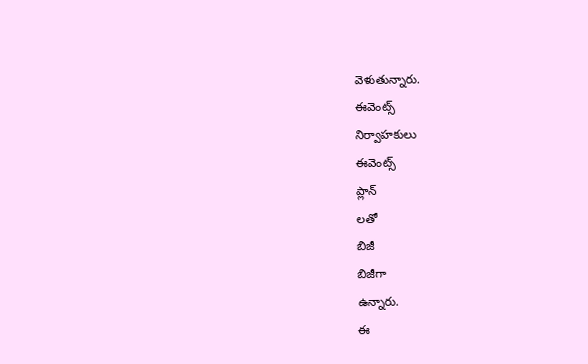వెళుతున్నారు.
ఈవెంట్స్
నిర్వాహకులు
ఈవెంట్స్
ప్లాన్
లతో
బిజీ
బిజీగా
ఉన్నారు.
ఈ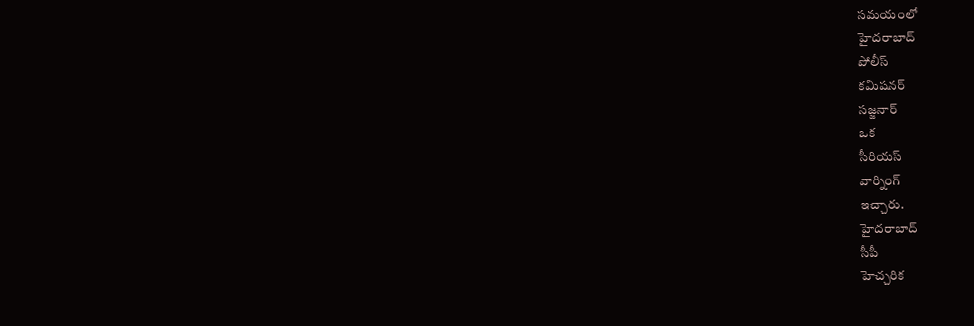సమయంలో
హైదరాబాద్
పోలీస్
కమిషనర్
సజ్జనార్
ఒక
సీరియస్
వార్నింగ్
ఇచ్చారు.
హైదరాబాద్
సీపీ
హెచ్చరిక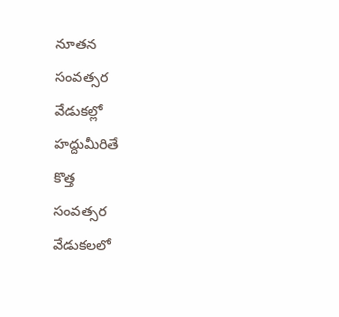నూతన
సంవత్సర
వేడుకల్లో
హద్దుమీరితే
కొత్త
సంవత్సర
వేడుకలలో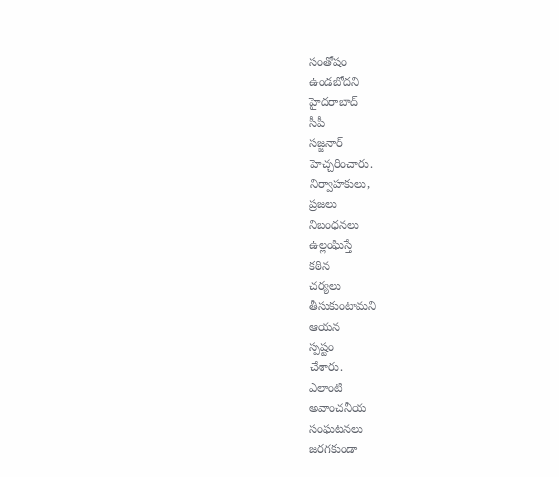సంతోషం
ఉండబోదని
హైదరాబాద్
సీపీ
సజ్జనార్
హెచ్చరించారు.
నిర్వాహకులు,
ప్రజలు
నిబంధనలు
ఉల్లంఘిస్తే
కఠిన
చర్యలు
తీసుకుంటామని
ఆయన
స్పష్టం
చేశారు.
ఎలాంటి
అవాంచనీయ
సంఘటనలు
జరగకుండా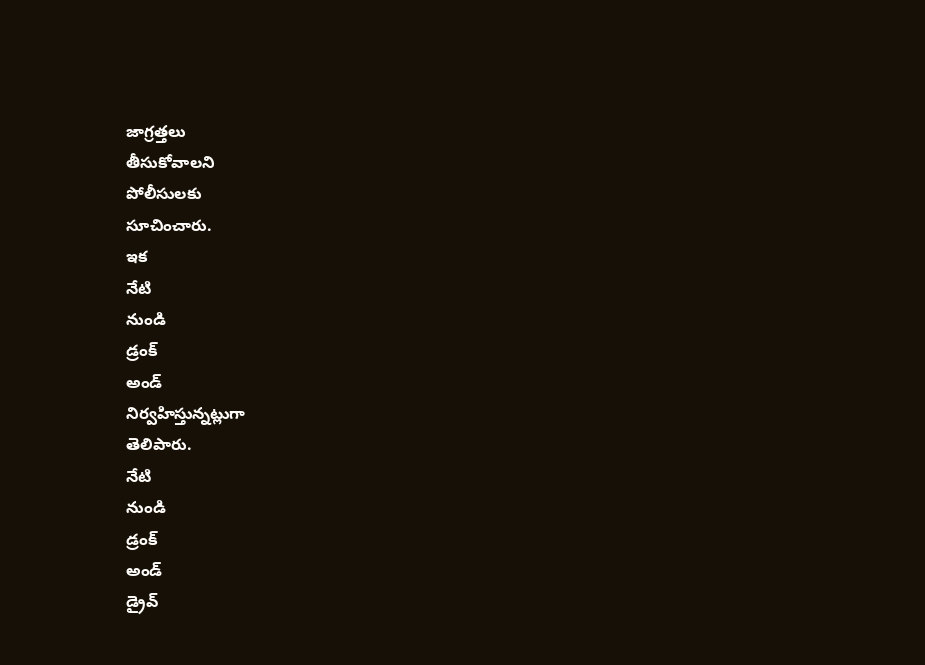జాగ్రత్తలు
తీసుకోవాలని
పోలీసులకు
సూచించారు.
ఇక
నేటి
నుండి
డ్రంక్
అండ్
నిర్వహిస్తున్నట్లుగా
తెలిపారు.
నేటి
నుండి
డ్రంక్
అండ్
డ్రైవ్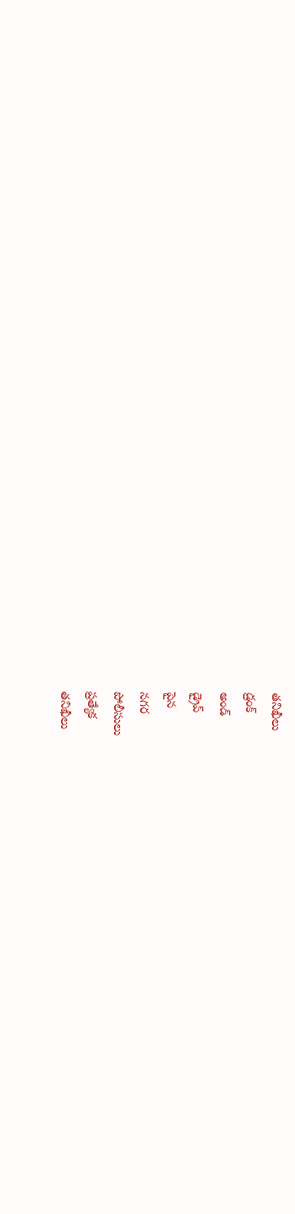తనిఖీలు
డ్రంక్
అండ్
డ్రైవ్
పైన
నగర
పోలీసులు
ప్రత్యేక
తనిఖీలు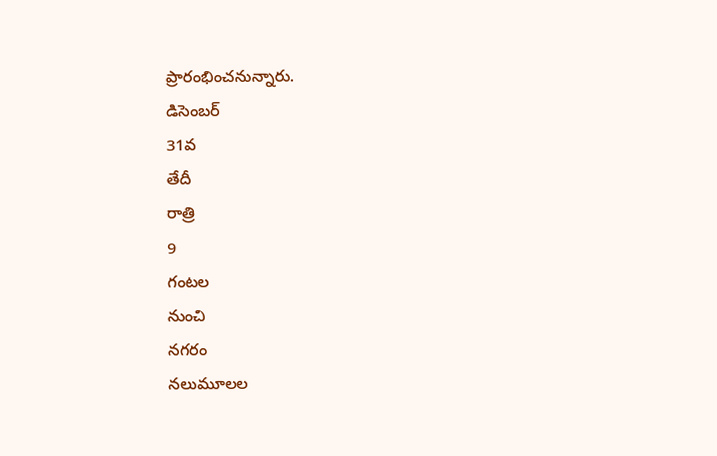ప్రారంభించనున్నారు.
డిసెంబర్
31వ
తేదీ
రాత్రి
9
గంటల
నుంచి
నగరం
నలుమూలల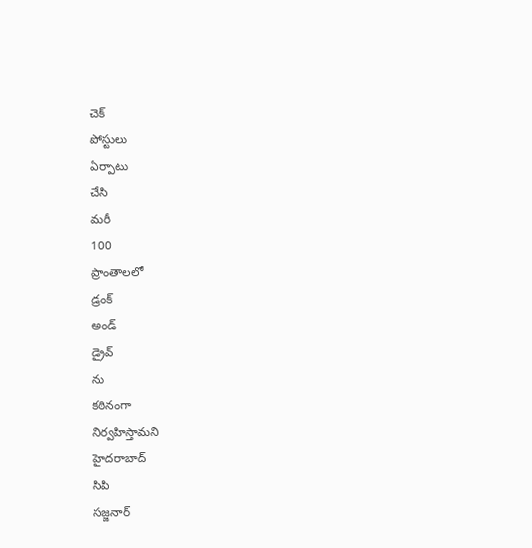చెక్
పోస్టులు
ఏర్పాటు
చేసి
మరీ
100
ప్రాంతాలలో
డ్రంక్
అండ్
డ్రైవ్
ను
కఠినంగా
నిర్వహిస్తామని
హైదరాబాద్
సిపి
సజ్జనార్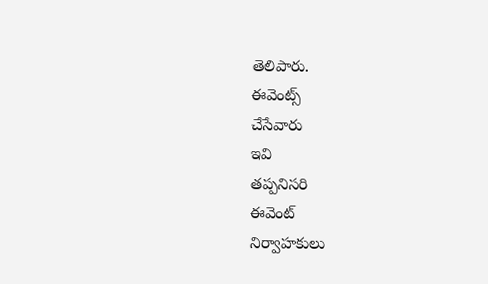తెలిపారు.
ఈవెంట్స్
చేసేవారు
ఇవి
తప్పనిసరి
ఈవెంట్
నిర్వాహకులు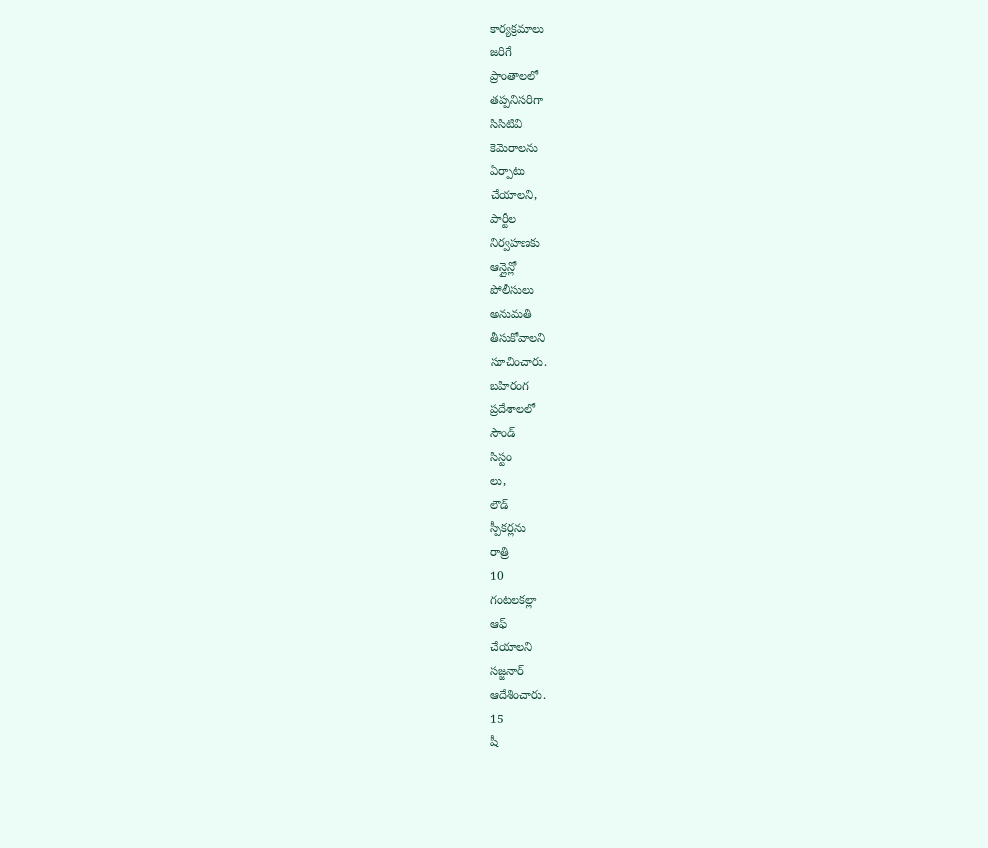కార్యక్రమాలు
జరిగే
ప్రాంతాలలో
తప్పనిసరిగా
సిసిటివి
కెమెరాలను
ఏర్పాటు
చేయాలని,
పార్టీల
నిర్వహణకు
ఆన్లైన్లో
పోలీసులు
అనుమతి
తీసుకోవాలని
సూచించారు.
బహిరంగ
ప్రదేశాలలో
సౌండ్
సిస్టం
లు,
లౌడ్
స్పీకర్లను
రాత్రి
10
గంటలకల్లా
ఆఫ్
చేయాలని
సజ్జనార్
ఆదేశించారు.
15
షీ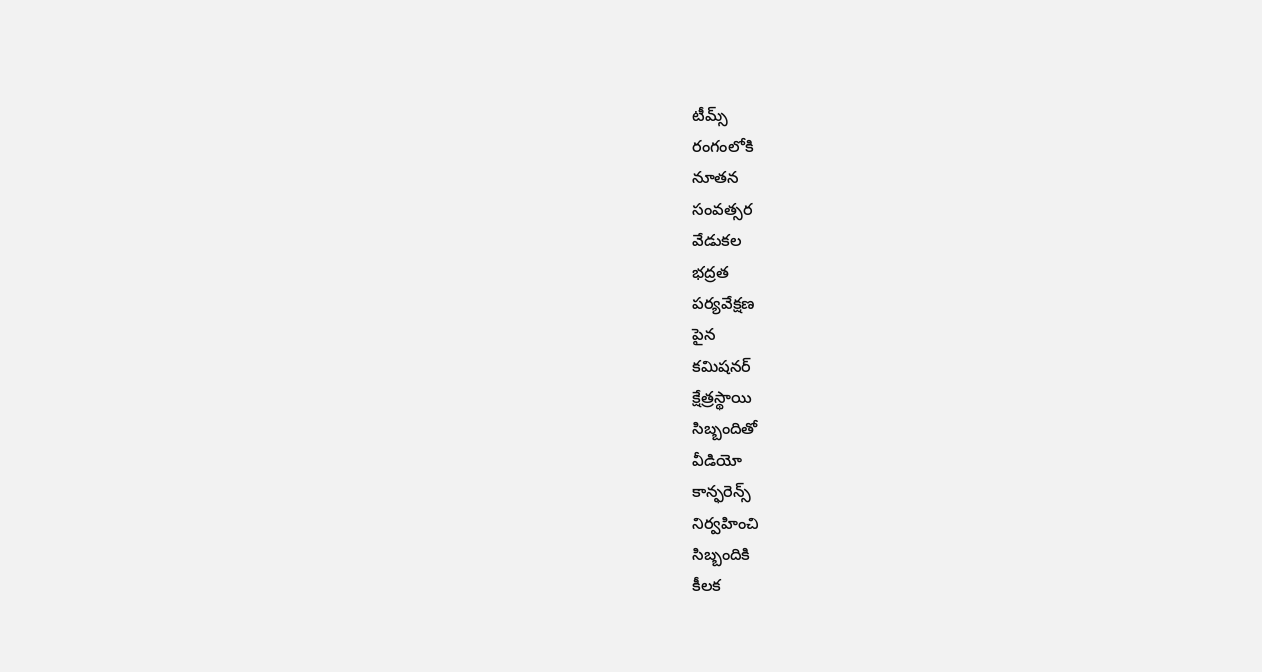టీమ్స్
రంగంలోకి
నూతన
సంవత్సర
వేడుకల
భద్రత
పర్యవేక్షణ
పైన
కమిషనర్
క్షేత్రస్థాయి
సిబ్బందితో
వీడియో
కాన్ఫరెన్స్
నిర్వహించి
సిబ్బందికి
కీలక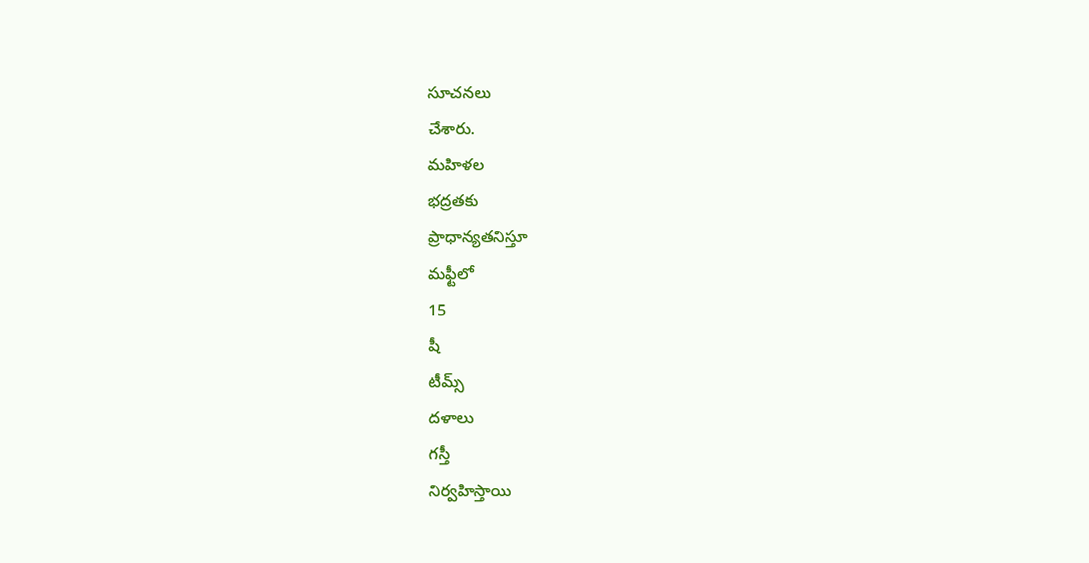సూచనలు
చేశారు.
మహిళల
భద్రతకు
ప్రాధాన్యతనిస్తూ
మఫ్టీలో
15
షీ
టీమ్స్
దళాలు
గస్తీ
నిర్వహిస్తాయి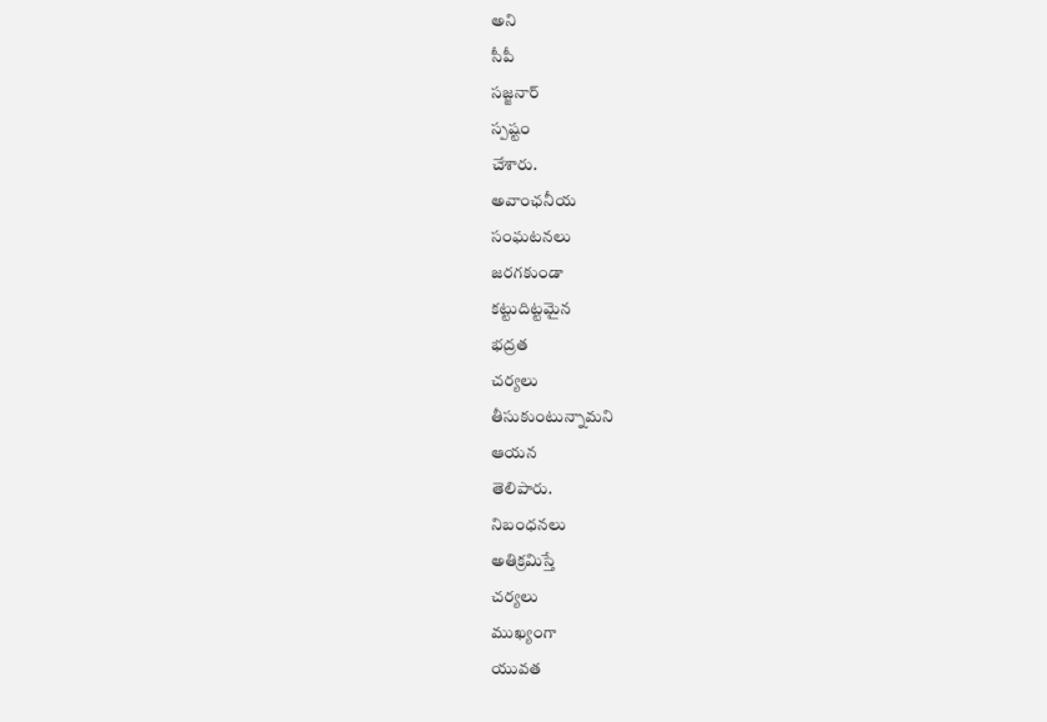అని
సీపీ
సజ్జనార్
స్పష్టం
చేశారు.
అవాంఛనీయ
సంఘటనలు
జరగకుండా
కట్టుదిట్టమైన
భద్రత
చర్యలు
తీసుకుంటున్నామని
ఆయన
తెలిపారు.
నిబంధనలు
అతిక్రమిస్తే
చర్యలు
ముఖ్యంగా
యువత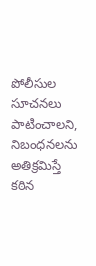పోలీసుల
సూచనలు
పాటించాలని,
నిబంధనలను
అతిక్రమిస్తే
కఠిన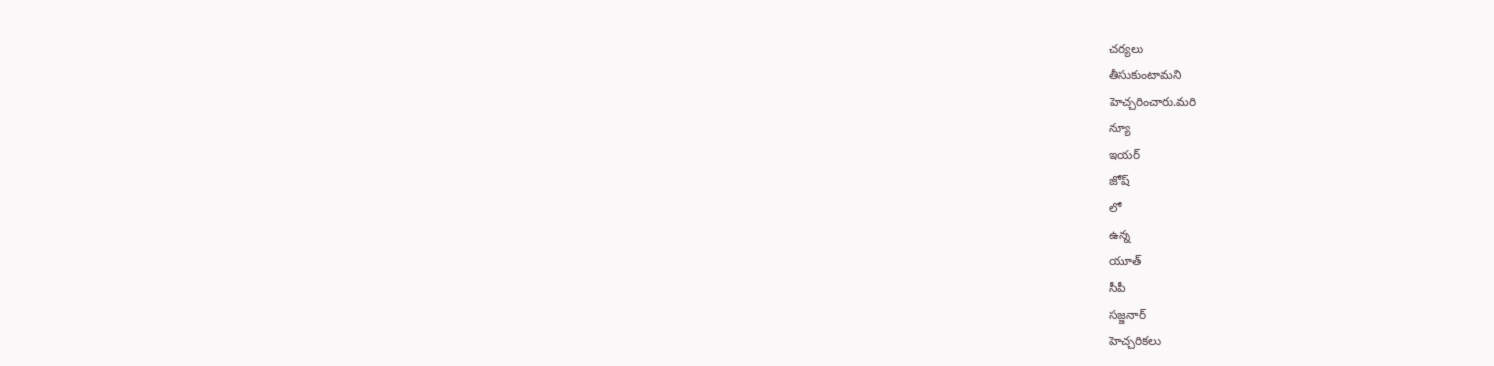చర్యలు
తీసుకుంటామని
హెచ్చరించారు.మరి
న్యూ
ఇయర్
జోష్
లో
ఉన్న
యూత్
సీపీ
సజ్జనార్
హెచ్చరికలు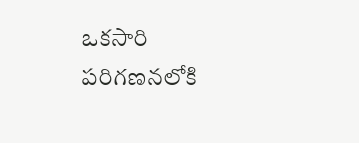ఒకసారి
పరిగణనలోకి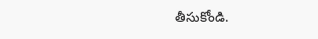తీసుకోండి.